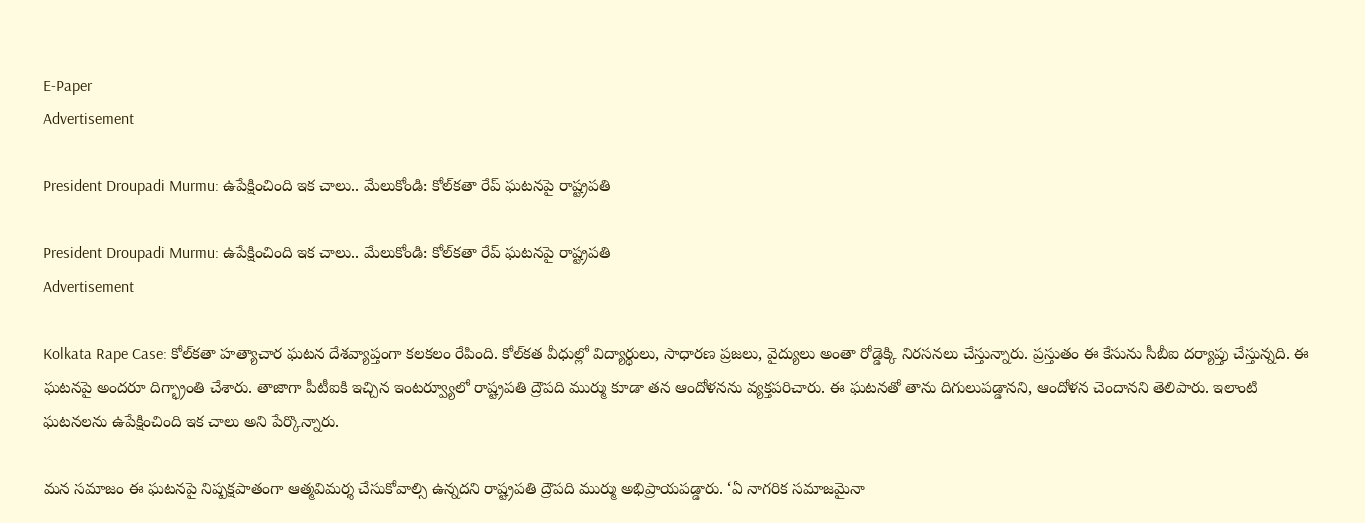E-Paper
Advertisement

President Droupadi Murmu: ఉపేక్షించింది ఇక చాలు.. మేలుకోండి: కోల్‌కతా రేప్ ఘటనపై రాష్ట్రపతి

President Droupadi Murmu: ఉపేక్షించింది ఇక చాలు.. మేలుకోండి: కోల్‌కతా రేప్ ఘటనపై రాష్ట్రపతి
Advertisement

Kolkata Rape Case: కోల్‌కతా హత్యాచార ఘటన దేశవ్యాప్తంగా కలకలం రేపింది. కోల్‌కత వీధుల్లో విద్యార్థులు, సాధారణ ప్రజలు, వైద్యులు అంతా రోడ్డెక్కి నిరసనలు చేస్తున్నారు. ప్రస్తుతం ఈ కేసును సీబీఐ దర్యాప్తు చేస్తున్నది. ఈ ఘటనపై అందరూ దిగ్భ్రాంతి చేశారు. తాజాగా పీటీఐకి ఇచ్చిన ఇంటర్వ్యూలో రాష్ట్రపతి ద్రౌపది ముర్ము కూడా తన ఆందోళనను వ్యక్తపరిచారు. ఈ ఘటనతో తాను దిగులుపడ్డానని, ఆందోళన చెందానని తెలిపారు. ఇలాంటి ఘటనలను ఉపేక్షించింది ఇక చాలు అని పేర్కొన్నారు.

మన సమాజం ఈ ఘటనపై నిష్పక్షపాతంగా ఆత్మవిమర్శ చేసుకోవాల్సి ఉన్నదని రాష్ట్రపతి ద్రౌపది ముర్ము అభిప్రాయపడ్డారు. ‘ఏ నాగరిక సమాజమైనా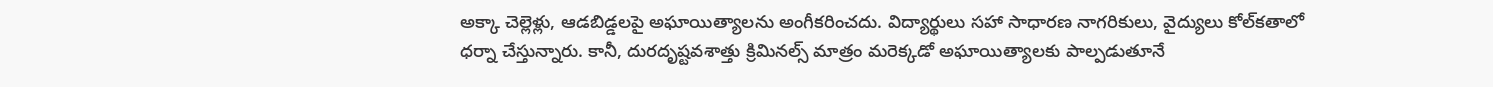అక్కా చెల్లెళ్లు, ఆడబిడ్డలపై అఘాయిత్యాలను అంగీకరించదు. విద్యార్థులు సహా సాధారణ నాగరికులు, వైద్యులు కోల్‌కతాలో ధర్నా చేస్తున్నారు. కానీ, దురదృష్టవశాత్తు క్రిమినల్స్ మాత్రం మరెక్కడో అఘాయిత్యాలకు పాల్పడుతూనే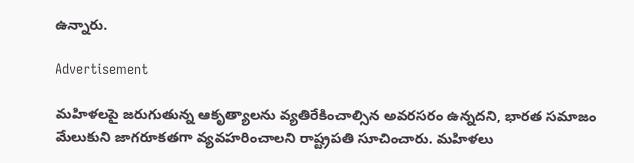ఉన్నారు.

Advertisement

మహిళలపై జరుగుతున్న ఆకృత్యాలను వ్యతిరేకించాల్సిన అవరసరం ఉన్నదని, భారత సమాజం మేలుకుని జాగరూకతగా వ్యవహరించాలని రాష్ట్రపతి సూచించారు. మహిళలు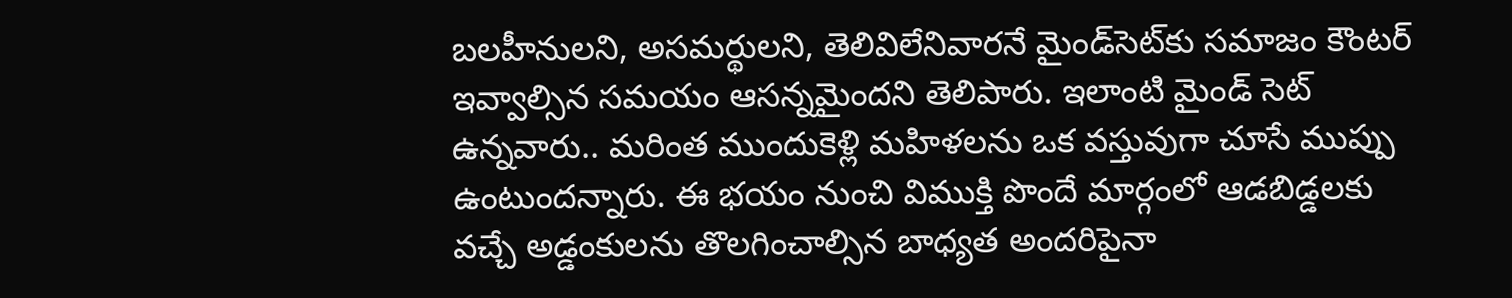బలహీనులని, అసమర్థులని, తెలివిలేనివారనే మైండ్‌సెట్‌కు సమాజం కౌంటర్ ఇవ్వాల్సిన సమయం ఆసన్నమైందని తెలిపారు. ఇలాంటి మైండ్ సెట్ ఉన్నవారు.. మరింత ముందుకెళ్లి మహిళలను ఒక వస్తువుగా చూసే ముప్పు ఉంటుందన్నారు. ఈ భయం నుంచి విముక్తి పొందే మార్గంలో ఆడబిడ్డలకు వచ్చే అడ్డంకులను తొలగించాల్సిన బాధ్యత అందరిపైనా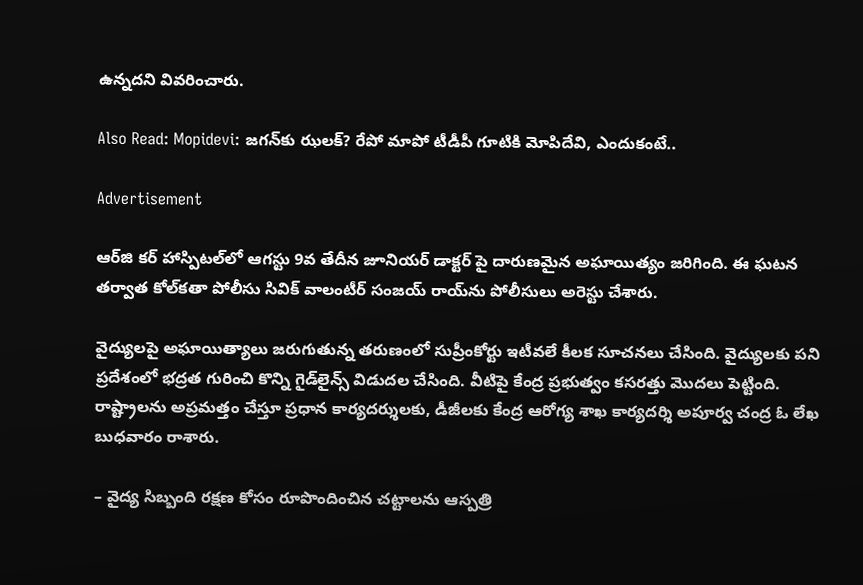ఉన్నదని వివరించారు.

Also Read: Mopidevi: జగన్‌కు ఝలక్? రేపో మాపో టీడీపీ గూటికి మోపిదేవి, ఎందుకంటే..

Advertisement

ఆర్‌జి కర్ హాస్పిటల్‌లో ఆగస్టు 9వ తేదీన జూనియర్ డాక్టర్ పై దారుణమైన అఘాయిత్యం జరిగింది. ఈ ఘటన తర్వాత కోల్‌కతా పోలీసు సివిక్ వాలంటీర్ సంజయ్ రాయ్‌ను పోలీసులు అరెస్టు చేశారు.

వైద్యులపై అఘాయిత్యాలు జరుగుతున్న తరుణంలో సుప్రీంకోర్టు ఇటీవలే కీలక సూచనలు చేసింది. వైద్యులకు పని ప్రదేశంలో భద్రత గురించి కొన్ని గైడ్‌లైన్స్ విడుదల చేసింది. వీటిపై కేంద్ర ప్రభుత్వం కసరత్తు మొదలు పెట్టింది. రాష్ట్రాలను అప్రమత్తం చేస్తూ ప్రధాన కార్యదర్శులకు, డీజీలకు కేంద్ర ఆరోగ్య శాఖ కార్యదర్శి అపూర్వ చంద్ర ఓ లేఖ బుధవారం రాశారు.

– వైద్య సిబ్బంది రక్షణ కోసం రూపొందించిన చట్టాలను ఆస్పత్రి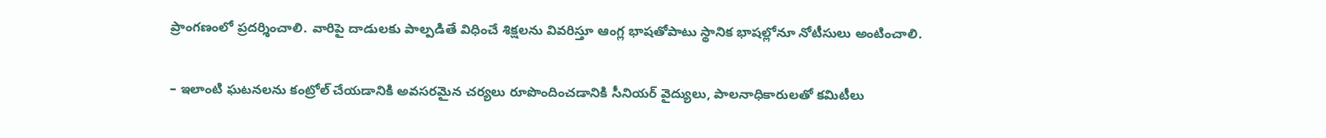ప్రాంగణంలో ప్రదర్శించాలి. వారిపై దాడులకు పాల్పడితే విధించే శిక్షలను వివరిస్తూ ఆంగ్ల భాషతోపాటు స్థానిక భాషల్లోనూ నోటీసులు అంటించాలి.

– ఇలాంటి ఘటనలను కంట్రోల్ చేయడానికి అవసరమైన చర్యలు రూపొందించడానికి సీనియర్ వైద్యులు, పాలనాధికారులతో కమిటీలు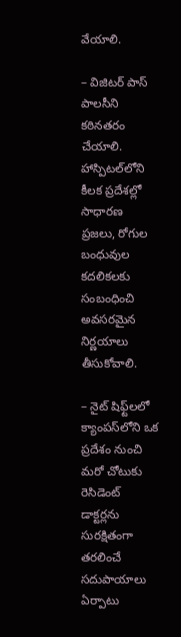వేయాలి.

– విజిటర్ పాస్ పాలసీని కఠినతరం చేయాలి. హాస్పిటల్‌లోని కీలక ప్రదేశల్లో సాధారణ ప్రజలు, రోగుల బంధువుల కదలికలకు సంబంధించి అవసరమైన నిర్ణయాలు తీసుకోవాలి.

– నైట్ షిఫ్ట్‌లలో క్యాంపస్‌లోని ఒక ప్రదేశం నుంచి మరో చోటుకు రెసిడెంట్ డాక్టర్లను సురక్షితంగా తరలించే సదుపాయాలు ఏర్పాటు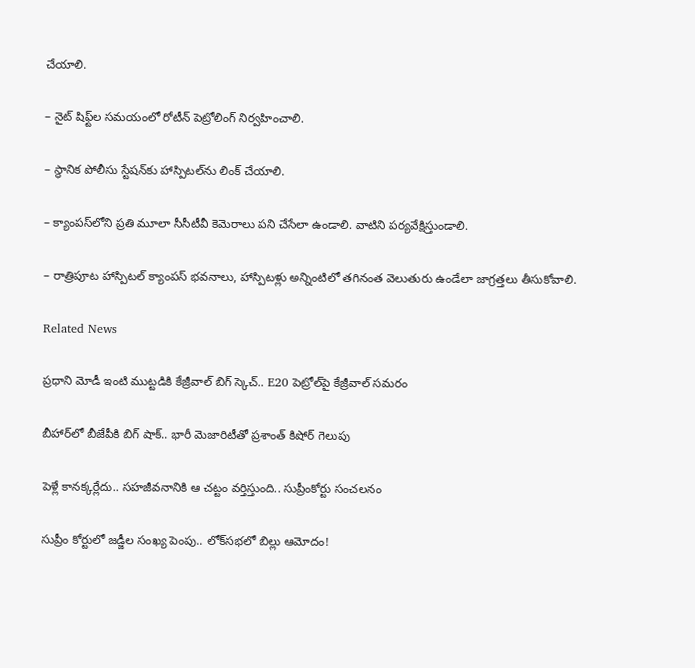చేయాలి.

– నైట్ షిఫ్ట్‌ల సమయంలో రోటీన్ పెట్రోలింగ్ నిర్వహించాలి.

– స్థానిక పోలీసు స్టేషన్‌కు హాస్పిటల్‌ను లింక్ చేయాలి.

– క్యాంపస్‌లోని ప్రతి మూలా సీసీటీవీ కెమెరాలు పని చేసేలా ఉండాలి. వాటిని పర్యవేక్షిస్తుండాలి.

– రాత్రిపూట హాస్పిటల్ క్యాంపస్‌ భవనాలు, హాస్పిటళ్లు అన్నింటిలో తగినంత వెలుతురు ఉండేలా జాగ్రత్తలు తీసుకోవాలి.

Related News

ప్రధాని మోడీ ఇంటి ముట్టడికి కేజ్రీవాల్ బిగ్ స్కెచ్.. E20 పెట్రోల్‌పై కేజ్రీవాల్ సమరం

బీహార్‌లో బీజేపీకి బిగ్ షాక్.. భారీ మెజారిటీతో ప్రశాంత్ కిషోర్ గెలుపు

పెళ్లే కానక్కర్లేదు.. సహజీవనానికి ఆ చట్టం వర్తిస్తుంది.. సుప్రీంకోర్టు సంచలనం

సుప్రీం కోర్టులో జడ్జీల సంఖ్య పెంపు.. లోక్‌సభలో బిల్లు ఆమోదం!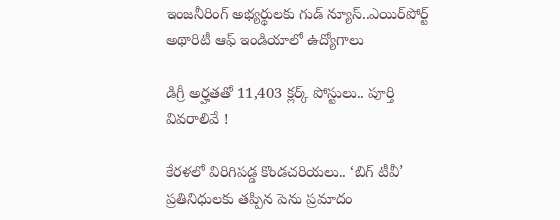ఇంజనీరింగ్ అభ్యర్థులకు గుడ్ న్యూస్..ఎయిర్‌పోర్ట్ అథారిటీ ఆఫ్ ఇండియాలో ఉద్యోగాలు

డిగ్రీ అర్హతతో 11,403 క్లర్క్ పోస్టులు.. పూర్తి వివరాలివే !

కేరళలో విరిగిపడ్డ కొండచరియలు.. ‘బిగ్ టీవీ’ ప్రతినిధులకు తప్పిన పెను ప్రమాదం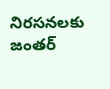నిరసనలకు జంతర్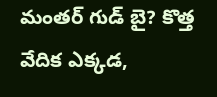మంతర్ గుడ్ బై? కొత్త వేదిక ఎక్కడ,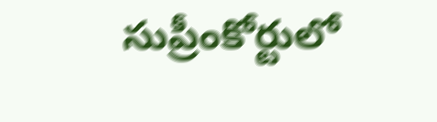సుప్రీంకోర్టులో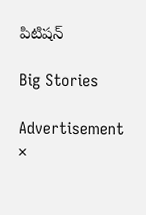పిటిషన్

Big Stories

Advertisement
×